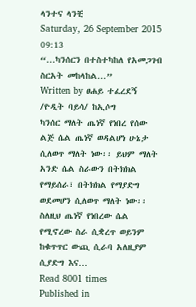ላንተና ላንቺ
Saturday, 26 September 2015 09:13
“...ካንሰርን በተስተካከለ የአመጋገብ ስርአት መከላከል...”
Written by ፀሐይ ተፈረደኝ /ዮዲት ባይሳ/ ከኢሶግ
ካንሰር ማለት ጤነኛ የነበረ የሰው ልጅ ሴል ጤነኛ ወዳልሆነ ሁኔታ ሲለወጥ ማለት ነው፡፡ ይህም ማለት አንድ ሴል ስራውን በትክክል የማይሰራ፣ በትክክል የማያድግ ወደመሆን ሲለወጥ ማለት ነው፡፡ ስለዚህ ጤነኛ የነበረው ሴል የሚኖረው ስራ ሲቋረጥ ወይንም ከቁጥጥር ውጪ ሲራባ አለዚያም ሲያድግ እና…
Read 8001 times
Published in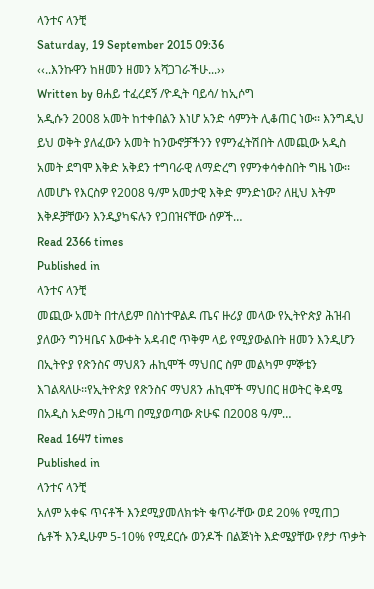ላንተና ላንቺ
Saturday, 19 September 2015 09:36
‹‹..እንኩዋን ከዘመን ዘመን አሻጋገራችሁ...››
Written by ፀሐይ ተፈረደኝ /ዮዲት ባይሳ/ ከኢሶግ
አዲሱን 2008 አመት ከተቀበልን እነሆ አንድ ሳምንት ሊቆጠር ነው፡፡ እንግዲህ ይህ ወቅት ያለፈውን አመት ከንውኖቻችንን የምንፈትሽበት ለመጪው አዲስ አመት ደግሞ እቅድ አቅደን ተግባራዊ ለማድረግ የምንቀሳቀስበት ግዜ ነው፡፡ ለመሆኑ የእርስዎ የ2008 ዓ/ም አመታዊ እቅድ ምንድነው? ለዚህ እትም እቅዶቻቸውን እንዲያካፍሉን የጋበዝናቸው ሰዎች…
Read 2366 times
Published in
ላንተና ላንቺ
መጪው አመት በተለይም በስነተዋልዶ ጤና ዙሪያ መላው የኢትዮጵያ ሕዝብ ያለውን ግንዛቤና እውቀት አዳብሮ ጥቅም ላይ የሚያውልበት ዘመን እንዲሆን በኢትዮያ የጽንስና ማህጸን ሐኪሞች ማህበር ስም መልካም ምኞቴን እገልጻለሁ፡፡የኢትዮጵያ የጽንስና ማህጸን ሐኪሞች ማህበር ዘወትር ቅዳሜ በአዲስ አድማስ ጋዜጣ በሚያወጣው ጽሁፍ በ2008 ዓ/ም…
Read 1647 times
Published in
ላንተና ላንቺ
አለም አቀፍ ጥናቶች እንደሚያመለክቱት ቁጥራቸው ወደ 20% የሚጠጋ ሴቶች እንዲሁም 5-10% የሚደርሱ ወንዶች በልጅነት እድሜያቸው የፆታ ጥቃት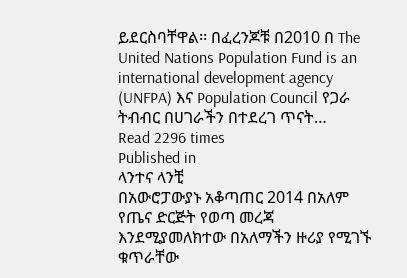ይደርስባቸዋል፡፡ በፈረንጆቹ በ2010 በ The United Nations Population Fund is an international development agency (UNFPA) እና Population Council የጋራ ትብብር በሀገራችን በተደረገ ጥናት…
Read 2296 times
Published in
ላንተና ላንቺ
በአውሮፓውያኑ አቆጣጠር 2014 በአለም የጤና ድርጅት የወጣ መረጃ እንደሚያመለክተው በአለማችን ዙሪያ የሚገኙ ቁጥራቸው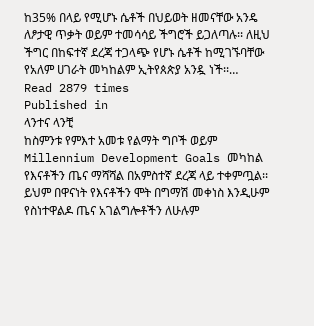ከ35% በላይ የሚሆኑ ሴቶች በህይወት ዘመናቸው አንዴ ለፆታዊ ጥቃት ወይም ተመሳሳይ ችግሮች ይጋለጣሉ፡፡ ለዚህ ችግር በከፍተኛ ደረጃ ተጋላጭ የሆኑ ሴቶች ከሚገኙባቸው የአለም ሀገራት መካከልም ኢትየጰጵያ አንዷ ነች፡፡…
Read 2879 times
Published in
ላንተና ላንቺ
ከስምንቱ የምእተ አመቱ የልማት ግቦች ወይም Millennium Development Goals መካከል የእናቶችን ጤና ማሻሻል በአምስተኛ ደረጃ ላይ ተቀምጧል፡፡ ይህም በዋናነት የእናቶችን ሞት በግማሽ መቀነስ እንዲሁም የስነተዋልዶ ጤና አገልግሎቶችን ለሁሉም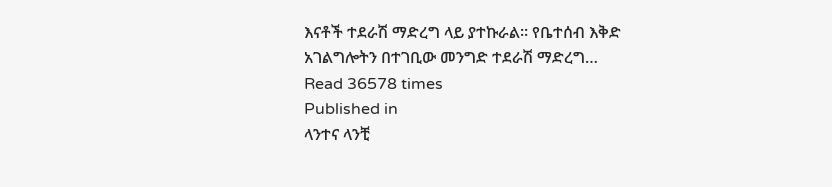እናቶች ተደራሽ ማድረግ ላይ ያተኩራል፡፡ የቤተሰብ እቅድ አገልግሎትን በተገቢው መንግድ ተደራሽ ማድረግ…
Read 36578 times
Published in
ላንተና ላንቺ